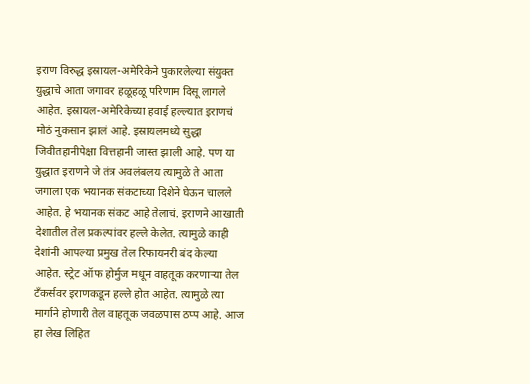इराण विरुद्ध इस्रायल-अमेरिकेने पुकारलेल्या संयुक्त युद्धाचे आता जगावर हळूहळू परिणाम दिसू लागले आहेत. इस्रायल-अमेरिकेच्या हवाई हल्ल्यात इराणचं मोठं नुकसान झालं आहे. इस्रायलमध्ये सुद्धा जिवीतहानीपेक्षा वित्तहानी जास्त झाली आहे. पण या युद्धात इराणने जे तंत्र अवलंबलय त्यामुळे ते आता जगाला एक भयानक संकटाच्या दिशेने घेऊन चालले आहेत. हे भयानक संकट आहे तेलाचं. इराणने आखाती देशातील तेल प्रकल्पांवर हल्ले केलेत. त्यामुळे काही देशांनी आपल्या प्रमुख तेल रिफायनरी बंद केल्या आहेत. स्ट्रेट ऑफ होर्मुज मधून वाहतूक करणाऱ्या तेल टँकर्सवर इराणकडून हल्ले होत आहेत. त्यामुळे त्या मार्गाने होणारी तेल वाहतूक जवळपास ठप्प आहे. आज हा लेख लिहित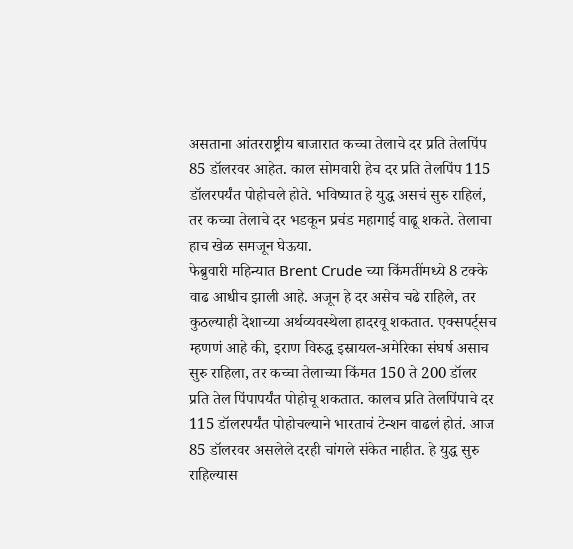असताना आंतरराष्ट्रीय बाजारात कच्चा तेलाचे दर प्रति तेलपिंप 85 डॉलरवर आहेत. काल सोमवारी हेच दर प्रति तेलपिंप 115 डॉलरपर्यंत पोहोचले होते. भविष्यात हे युद्ध असचं सुरु राहिलं, तर कच्चा तेलाचे दर भडकून प्रचंड महागाई वाढू शकते. तेलाचा हाच खेळ समजून घेऊया.
फेब्रुवारी महिन्यात Brent Crude च्या किंमतींमध्ये 8 टक्के वाढ आधीच झाली आहे. अजून हे दर असेच चढे राहिले, तर कुठल्याही देशाच्या अर्थव्यवस्थेला हादरवू शकतात. एक्सपर्ट्सच म्हणणं आहे की, इराण विरुद्ध इस्रायल-अमेरिका संघर्ष असाच सुरु राहिला, तर कच्चा तेलाच्या किंमत 150 ते 200 डॉलर प्रति तेल पिंपापर्यंत पोहोचू शकतात. कालच प्रति तेलपिंपाचे दर 115 डॉलरपर्यंत पोहोचल्याने भारताचं टेन्शन वाढलं होतं. आज 85 डॉलरवर असलेले दरही चांगले संकेत नाहीत. हे युद्ध सुरु राहिल्यास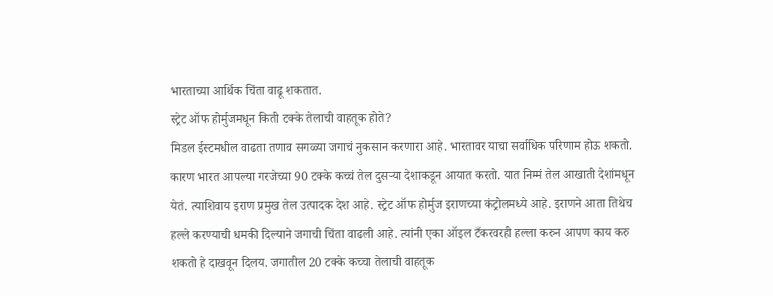भारताच्या आर्थिक चिंता वाढू शकतात.
स्ट्रेट ऑफ होर्मुजमधून किती टक्के तेलाची वाहतूक होते?
मिडल ईस्टमधील वाढता तणाव सगळ्या जगाचं नुकसान करणारा आहे. भारतावर याचा सर्वाधिक परिणाम होऊ शकतो. कारण भारत आपल्या गरजेच्या 90 टक्के कच्चं तेल दुसऱ्या देशाकडून आयात करतो. यात निम्मं तेल आखाती देशांमधून येतं. त्याशिवाय इराण प्रमुख तेल उत्पादक देश आहे. स्ट्रेट ऑफ होर्मुज इराणच्या कंट्रोलमध्ये आहे. इराणने आता तिथेच हल्ले करण्याची धमकी दिल्याने जगाची चिंता वाढली आहे. त्यांनी एका ऑइल टँकरवरही हल्ला करुन आपण काय करु शकतो हे दाखवून दिलय. जगातील 20 टक्के कच्चा तेलाची वाहतूक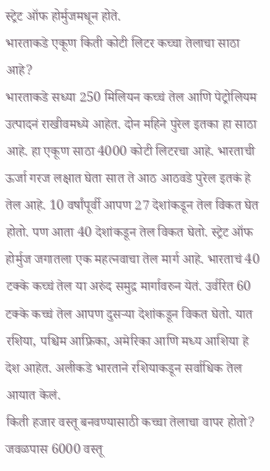स्ट्रेट ऑफ होर्मुजमधून होते.
भारताकडे एकूण किती कोटी लिटर कच्चा तेलाचा साठा आहे?
भारताकडे सध्या 250 मिलियन कच्चं तेल आणि पेट्रोलियम उत्पादनं राखीवमध्ये आहेत. दोन महिने पुरेल इतका हा साठा आहे. हा एकूण साठा 4000 कोटी लिटरचा आहे. भारताची ऊर्जा गरज लक्षात घेता सात ते आठ आठवडे पुरेल इतकं हे तेल आहे. 10 वर्षांपूर्वी आपण 27 देशांकडून तेल विकत घेत होतो. पण आता 40 देशांकडून तेल विकत घेतो. स्ट्रेट ऑफ होर्मुज जगातला एक महत्नवाचा तेल मार्ग आहे. भारताचं 40 टक्के कच्चं तेल या अरुंद समुद्र मार्गावरुन येतं. उर्वरित 60 टक्के कच्चं तेल आपण दुसऱ्या देशांकडून विकत घेतो. यात रशिया, पश्चिम आफ्रिका, अमेरिका आणि मध्य आशिया हे देश आहेत. अलीकडे भारताने रशियाकडून सर्वाधिक तेल आयात केलं.
किती हजार वस्तू बनवण्यासाठी कच्चा तेलाचा वापर होतो?
जवळपास 6000 वस्तू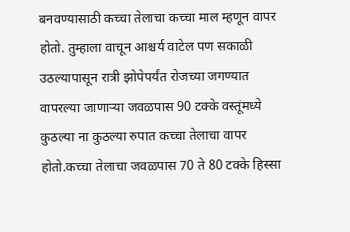बनवण्यासाठी कच्चा तेलाचा कच्चा माल म्हणून वापर होतो. तुम्हाला वाचून आश्चर्य वाटेल पण सकाळी उठल्यापासून रात्री झोपेपर्यंत रोजच्या जगण्यात वापरल्या जाणाऱ्या जवळपास 90 टक्के वस्तूंमध्ये कुठल्या ना कुठल्या रुपात कच्चा तेलाचा वापर होतो.कच्चा तेलाचा जवळपास 70 ते 80 टक्के हिस्सा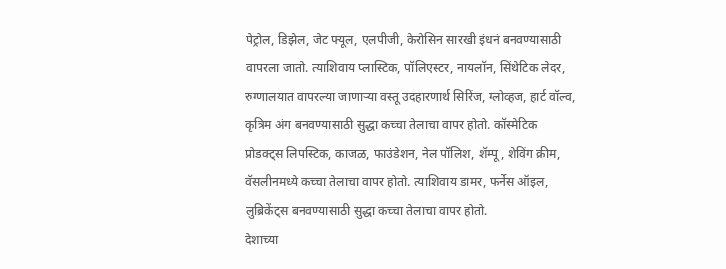पेट्रोल, डिझेल, जेट फ्यूल, एलपीजी, केरोसिन सारखी इंधनं बनवण्यासाठी वापरला जातो. त्याशिवाय प्लास्टिक, पॉलिएस्टर, नायलॉन, सिंथेटिक लेदर, रुग्णालयात वापरल्या जाणाऱ्या वस्तू उदहारणार्थ सिरिंज, ग्लोव्हज, हार्ट वॉल्व, कृत्रिम अंग बनवण्यासाठी सुद्धा कच्चा तेलाचा वापर होतो. कॉस्मेटिक प्रोडक्ट्स लिपस्टिक, काजळ, फाउंडेशन, नेल पॉलिश, शॅम्पू, शेविंग क्रीम, वॅसलीनमध्ये कच्चा तेलाचा वापर होतो. त्याशिवाय डामर, फर्नेस ऑइल, लुब्रिकेंट्स बनवण्यासाठी सुद्धा कच्चा तेलाचा वापर होतो.
देशाच्या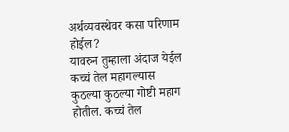अर्थव्यवस्थेवर कसा परिणाम होईल?
यावरुन तुम्हाला अंदाज येईल कच्चं तेल महागल्यास कुठल्या कुठल्या गोष्टी महाग होतील. कच्चं तेल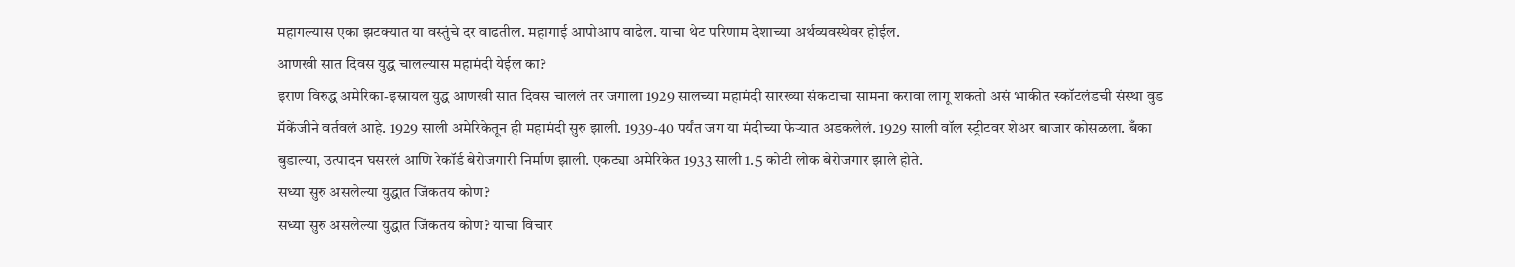महागल्यास एका झटक्यात या वस्तुंचे दर वाढतील. महागाई आपोआप वाढेल. याचा थेट परिणाम देशाच्या अर्थव्यवस्थेवर होईल.
आणखी सात दिवस युद्ध चालल्यास महामंदी येईल का?
इराण विरुद्ध अमेरिका-इस्रायल युद्ध आणखी सात दिवस चाललं तर जगाला 1929 सालच्या महामंदी सारख्या संकटाचा सामना करावा लागू शकतो असं भाकीत स्कॉटलंडची संस्था वुड मॅकेंजीने वर्तवलं आहे. 1929 साली अमेरिकेतून ही महामंदी सुरु झाली. 1939-40 पर्यंत जग या मंदीच्या फेऱ्यात अडकलेलं. 1929 साली वॉल स्ट्रीटवर शेअर बाजार कोसळला. बँका बुडाल्या, उत्पादन घसरलं आणि रेकॉर्ड बेरोजगारी निर्माण झाली. एकट्या अमेरिकेत 1933 साली 1.5 कोटी लोक बेरोजगार झाले होते.
सध्या सुरु असलेल्या युद्धात जिंकतय कोण?
सध्या सुरु असलेल्या युद्धात जिंकतय कोण? याचा विचार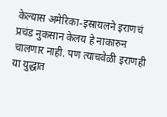केल्यास अमेरिका-इस्रायलने इराणचं प्रचंड नुकसान केलय हे नाकारुन चालणार नाही. पण त्याचवेळी इराणही या युद्धात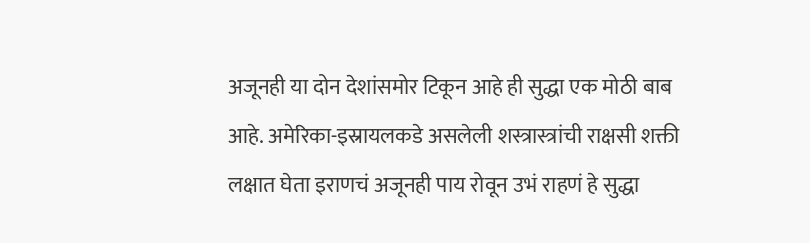अजूनही या दोन देशांसमोर टिकून आहे ही सुद्धा एक मोठी बाब आहे. अमेरिका-इस्रायलकडे असलेली शस्त्रास्त्रांची राक्षसी शक्ती लक्षात घेता इराणचं अजूनही पाय रोवून उभं राहणं हे सुद्धा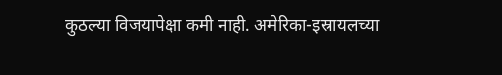कुठल्या विजयापेक्षा कमी नाही. अमेरिका-इस्रायलच्या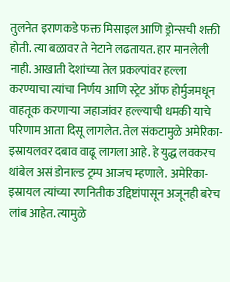तुलनेत इराणकडे फक्त मिसाइल आणि ड्रोन्सची शक्ती होती. त्या बळावर ते नेटाने लढतायत. हार मानलेली नाही. आखाती देशांच्या तेल प्रकल्पांवर हल्ला करण्याचा त्यांचा निर्णय आणि स्ट्रेट ऑफ होर्मुजमधून वाहतूक करणाऱ्या जहाजांवर हल्ल्याची धमकी याचे परिणाम आता दिसू लागलेत. तेल संकटामुळे अमेरिका-इस्रायलवर दबाव वाढू लागला आहे. हे युद्ध लवकरच थांबेल असं डोनाल्ड ट्रम्प आजच म्हणाले. अमेरिका-इस्रायल त्यांच्या रणनितीक उद्दिष्टांपासून अजूनही बरेच लांब आहेत. त्यामुळे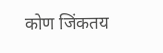कोण जिंकतय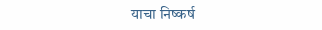याचा निष्कर्ष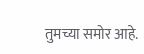तुमच्या समोर आहे.